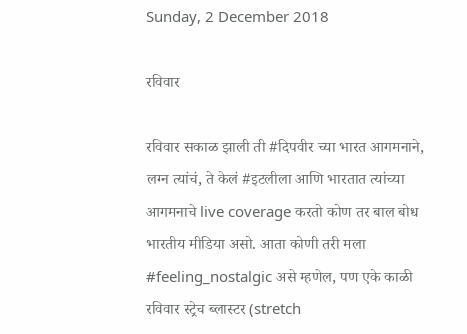Sunday, 2 December 2018

रविवार

रविवार सकाळ झाली ती #दिपवीर च्या भारत आगमनाने, लग्न त्यांचं, ते केलं #इटलीला आणि भारतात त्यांच्या आगमनाचे live coverage करतो कोण तर बाल बोध भारतीय मीडिया असो. आता कोणी तरी मला #feeling_nostalgic असे म्हणेल, पण एके काळी रविवार स्ट्रेच ब्लास्टर (stretch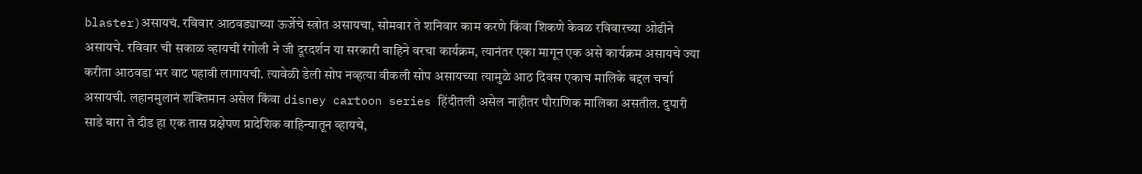blaster)असायचं. रविवार आठवड्याच्या ऊर्जेचे स्त्रोत असायचा, सोमवार ते शनिवार काम करणे किंवा शिकणे केवळ रविवारच्या ओढीने असायचे. रविवार ची सकाळ व्हायची रंगोली ने जी दूरदर्शन या सरकारी वाहिने वरचा कार्यक्रम, त्यानंतर एका मागून एक असे कार्यक्रम असायचे ज्या करीता आठवडा भर वाट पहावी लागायची. त्यावेळी डेली सोप नव्हत्या वीकली सोप असायच्या त्यामुळे आठ दिवस एकाच मालिके बद्दल चर्चा असायची. लहानमुलानं शक्तिमान असेल किंवा disney cartoon series हिंदीतली असेल नाहीतर पौराणिक मालिका असतील. दुपारी साडे बारा ते दीड हा एक तास प्रक्षेपण प्रादेशिक वाहिन्यातून व्हायचे,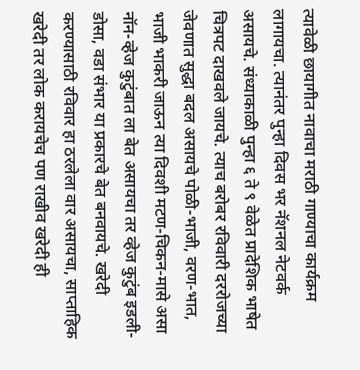त्यावेळी छायागीत नावाचा मराठी गाण्याचा कार्यक्रम लागायचा. त्यानंतर पुन्हा दिवस भर नॅशनल नेटवर्क असायचे. संध्याकाळी पुन्हा ६ ते ९ वेळेत प्रादेशिक भाषेत चित्रपट दाखवले जायचे. त्याच बरोबर रविवारी दररोजच्या जेवणात सुद्धा बदल असायचे पोळी-भाजी, वरण-भात, भाजी भाकरी जाऊन त्या दिवशी मटण-चिकन-मासे असा नॉन-व्हेज कुटुंबात ला बेत असायचा तर व्हेज कुटुंब इडली-डोसा, वडा संभार या प्रकारचे बेत बनवायचे. खरेदी करण्यासाठी रविवार हा ठरलेला वार असायचा, साप्ताहिक खरेदी तर लोक करायचेच पण राखीव खरेदी ही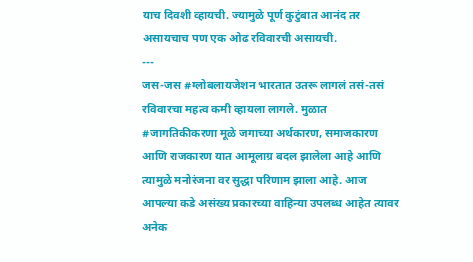याच दिवशी व्हायची. ज्यामुळे पूर्ण कुटुंबात आनंद तर असायचाच पण एक ओढ रविवारची असायची.
---
जस-जस #ग्लोबलायजेशन भारतात उतरू लागलं तसं-तसं रविवारचा महत्व कमी व्हायला लागले. मुळात #जागतिकीकरणा मूळे जगाच्या अर्थकारण, समाजकारण आणि राजकारण यात आमूलाग्र बदल झालेला आहे आणि त्यामुळे मनोरंजना वर सुद्धा परिणाम झाला आहे. आज आपल्या कडे असंख्य प्रकारच्या वाहिन्या उपलब्ध आहेत त्यावर अनेक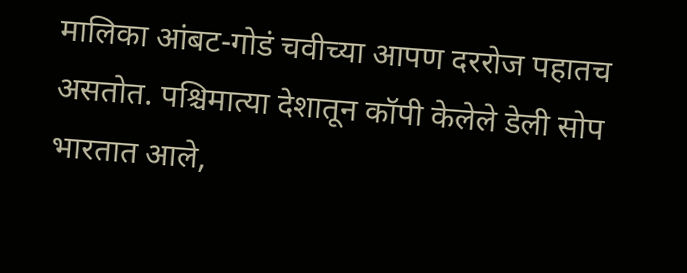मालिका आंबट-गोडं चवीच्या आपण दररोज पहातच असतोत. पश्चिमात्या देशातून कॉपी केलेले डेली सोप भारतात आले,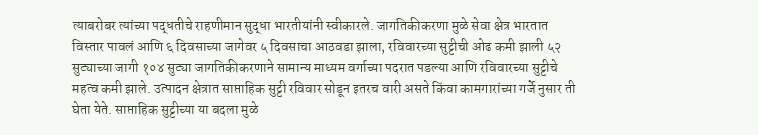त्याबरोबर त्यांच्या पद्धतीचे राहणीमान सुद्धा भारतीयांनी स्वीकारले. जागतिकीकरणा मुळे सेवा क्षेत्र भारतात विस्तार पावलं आणि ६ दिवसाच्या जागेवर ५ दिवसाचा आठवडा झाला, रविवारच्या सुट्टीची ओढ कमी झाली ५२ सुट्याच्या जागी १०४ सुट्या जागतिकीकरणाने सामान्य माध्यम वर्गाच्या पदरात पडल्या आणि रविवारच्या सुट्टीचे महत्व कमी झाले. उत्पादन क्षेत्रात साप्ताहिक सुट्टी रविवार सोडून इतरच वारी असते किंवा कामगारांच्या गर्जे नुसार ती घेता येते. साप्ताहिक सुट्टीच्या या बदला मुळे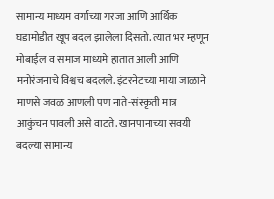सामान्य माध्यम वर्गाच्या गरजा आणि आर्थिक घडामोडीत खूप बदल झालेला दिसतो. त्यात भर म्हणून मोबाईल व समाज माध्यमे हातात आली आणि मनोरंजनाचे विश्वच बदलले. इंटरनेटच्या माया जाळाने माणसे जवळ आणली पण नाते-संस्कृती मात्र आकुंचन पावली असे वाटते. खानपानाच्या सवयी बदल्या सामान्य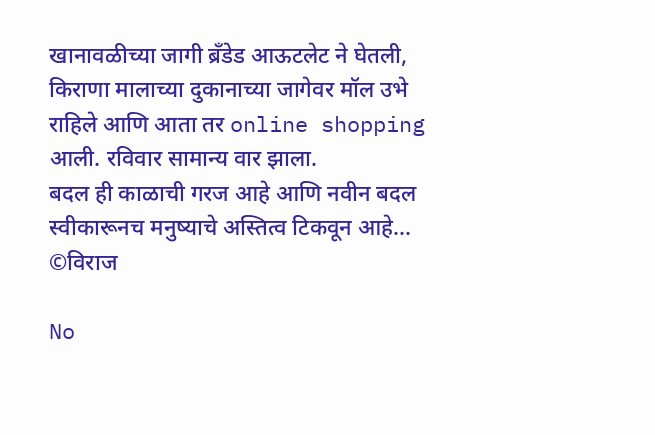खानावळीच्या जागी ब्रँडेड आऊटलेट ने घेतली, किराणा मालाच्या दुकानाच्या जागेवर मॉल उभे राहिले आणि आता तर online shopping आली. रविवार सामान्य वार झाला.
बदल ही काळाची गरज आहे आणि नवीन बदल स्वीकारूनच मनुष्याचे अस्तित्व टिकवून आहे...
©विराज

No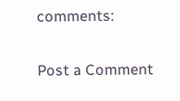comments:

Post a Comment